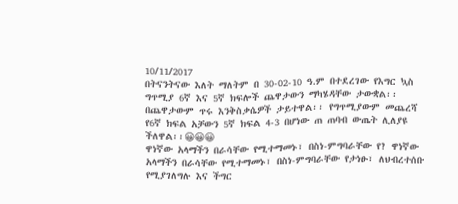10/11/2017
በትናንትናው እለት ማለትም በ 30-02-10 ዓ.ም በተደረገው የእግር ኳስ ግጥሚያ 6ኛ እና 5ኛ ክፍሎች ጨዋታውን ማካሄዳቸው ታውቋል፡፡ በጨዋታውም ጥሩ እንቅስቃሴዎች ታይተዋል፡፡ የግጥሚያውም መጨረሻ የ6ኛ ክፍል አቻውን 5ኛ ክፍል 4-3 በሆነው ጠ ጠባብ ውጤት ሊለያዩ ችለዋል፡፡😀😀😀
ዋነኛው አላማችን በራሳቸው የሚተማመኑ፣ በስነ-ምግባራቸው የ? ዋነኛው አላማችን በራሳቸው የሚተማመኑ፣ በስነ-ምግባራቸው የታነፁ፣ ለህብረተሰቡ የሚያገለግሉ እና ችግር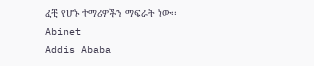ፈቺ የሆኑ ተማሪዎችን ማፍራት ነው፡፡
Abinet
Addis Ababa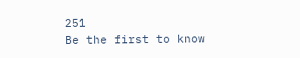251
Be the first to know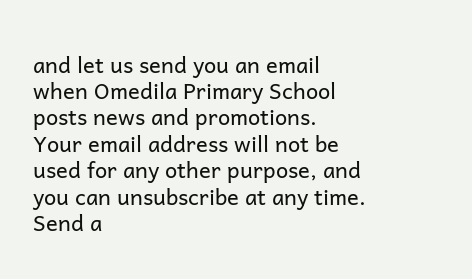and let us send you an email when Omedila Primary School posts news and promotions. Your email address will not be used for any other purpose, and you can unsubscribe at any time.
Send a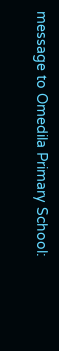message to Omedila Primary School: